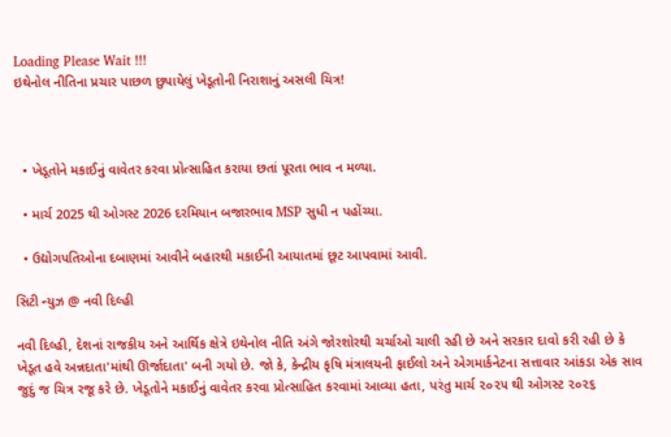Loading Please Wait !!!
ઇથેનોલ નીતિના પ્રચાર પાછળ છુપાયેલું ખેડૂતોની નિરાશાનું અસલી ચિત્ર!



  • ખેડૂતોને મકાઈનું વાવેતર કરવા પ્રોત્સાહિત કરાયા છતાં પૂરતા ભાવ ન મળ્યા.

  • માર્ચ 2025 થી ઓગસ્ટ 2026 દરમિયાન બજારભાવ MSP સુધી ન પહોંચ્યા.

  • ઉદ્યોગપતિઓના દબાણમાં આવીને બહારથી મકાઈની આયાતમાં છૂટ આપવામાં આવી.

સિટી ન્યુઝ @ નવી દિલ્હી

નવી દિલ્હી, દેશનાં રાજકીય અને આર્થિક ક્ષેત્રે ઇથેનોલ નીતિ અંગે જોરશોરથી ચર્ચાઓ ચાલી રહી છે અને સરકાર દાવો કરી રહી છે કે ખેડૂત હવે અન્નદાતા'માંથી ઊર્જાદાતા' બની ગયો છે. જો કે, કેન્દ્રીય કૃષિ મંત્રાલયની ફાઈલો અને એગમાર્કનેટના સત્તાવાર આંકડા એક સાવ જુદું જ ચિત્ર રજૂ કરે છે. ખેડૂતોને મકાઈનું વાવેતર કરવા પ્રોત્સાહિત કરવામાં આવ્યા હતા, પરંતુ માર્ચ ૨૦૨૫ થી ઓગસ્ટ ૨૦૨૬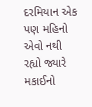દરમિયાન એક પણ મહિનો એવો નથી રહ્યો જ્યારે મકાઈનો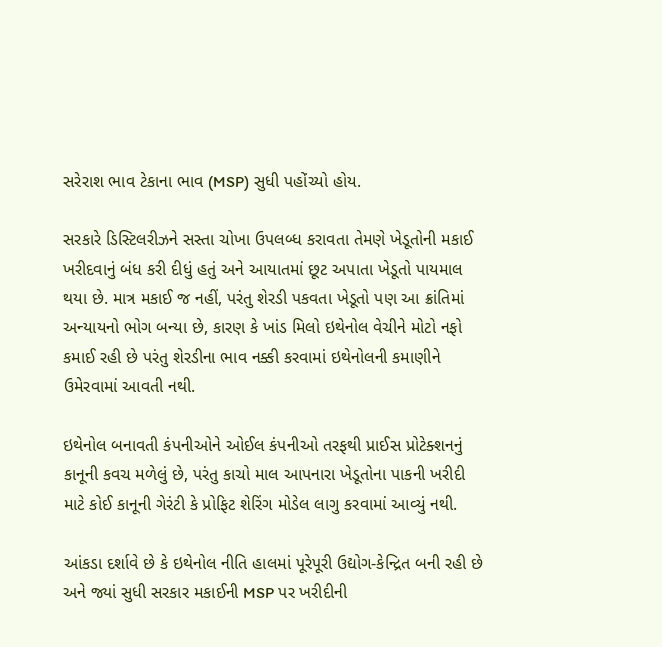સરેરાશ ભાવ ટેકાના ભાવ (MSP) સુધી પહોંચ્યો હોય.

સરકારે ડિસ્ટિલરીઝને સસ્તા ચોખા ઉપલબ્ધ કરાવતા તેમણે ખેડૂતોની મકાઈ ખરીદવાનું બંધ કરી દીધું હતું અને આયાતમાં છૂટ અપાતા ખેડૂતો પાયમાલ થયા છે. માત્ર મકાઈ જ નહીં, પરંતુ શેરડી પકવતા ખેડૂતો પણ આ ક્રાંતિમાં અન્યાયનો ભોગ બન્યા છે, કારણ કે ખાંડ મિલો ઇથેનોલ વેચીને મોટો નફો કમાઈ રહી છે પરંતુ શેરડીના ભાવ નક્કી કરવામાં ઇથેનોલની કમાણીને ઉમેરવામાં આવતી નથી.

ઇથેનોલ બનાવતી કંપનીઓને ઓઈલ કંપનીઓ તરફથી પ્રાઈસ પ્રોટેક્શનનું કાનૂની કવચ મળેલું છે, પરંતુ કાચો માલ આપનારા ખેડૂતોના પાકની ખરીદી માટે કોઈ કાનૂની ગેરંટી કે પ્રોફિટ શેરિંગ મોડેલ લાગુ કરવામાં આવ્યું નથી.

આંકડા દર્શાવે છે કે ઇથેનોલ નીતિ હાલમાં પૂરેપૂરી ઉદ્યોગ-કેન્દ્રિત બની રહી છે અને જ્યાં સુધી સરકાર મકાઈની MSP પર ખરીદીની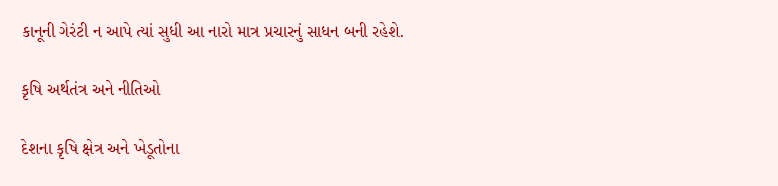કાનૂની ગેરંટી ન આપે ત્યાં સુધી આ નારો માત્ર પ્રચારનું સાધન બની રહેશે.

કૃષિ અર્થતંત્ર અને નીતિઓ

દેશના કૃષિ ક્ષેત્ર અને ખેડૂતોના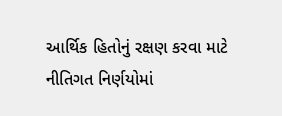આર્થિક હિતોનું રક્ષણ કરવા માટે નીતિગત નિર્ણયોમાં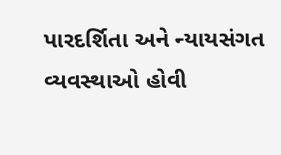પારદર્શિતા અને ન્યાયસંગત વ્યવસ્થાઓ હોવી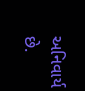અનિવાર્ય છે.